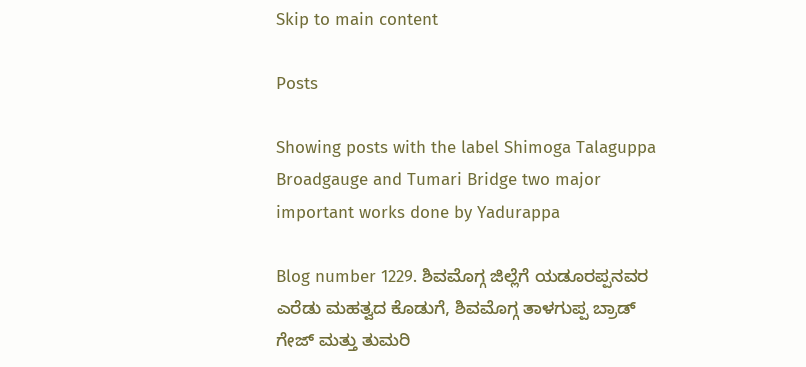Skip to main content

Posts

Showing posts with the label Shimoga Talaguppa Broadgauge and Tumari Bridge two major important works done by Yadurappa

Blog number 1229. ಶಿವಮೊಗ್ಗ ಜಿಲ್ಲೆಗೆ ಯಡೂರಪ್ಪನವರ ಎರೆಡು ಮಹತ್ವದ ಕೊಡುಗೆ, ಶಿವಮೊಗ್ಗ ತಾಳಗುಪ್ಪ ಬ್ರಾಡ್ ಗೇಜ್ ಮತ್ತು ತುಮರಿ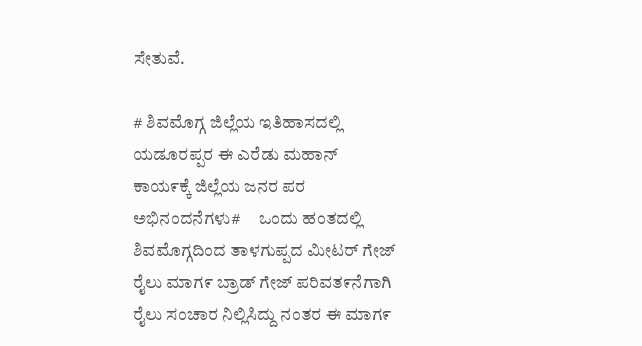ಸೇತುವೆ.

# ಶಿವಮೊಗ್ಗ ಜಿಲ್ಲೆಯ ಇತಿಹಾಸದಲ್ಲಿ ಯಡೂರಪ್ಪರ ಈ ಎರೆಡು ಮಹಾನ್ ಕಾಯ೯ಕ್ಕೆ ಜಿಲ್ಲೆಯ ಜನರ ಪರ ಅಭಿನಂದನೆಗಳು#     ಒಂದು ಹಂತದಲ್ಲಿ ಶಿವಮೊಗ್ಗದಿಂದ ತಾಳಗುಪ್ಪದ ಮೀಟರ್ ಗೇಜ್ ರೈಲು ಮಾಗ೯ ಬ್ರಾಡ್ ಗೇಜ್ ಪರಿವತ೯ನೆಗಾಗಿ ರೈಲು ಸಂಚಾರ ನಿಲ್ಲಿಸಿದ್ದು ನಂತರ ಈ ಮಾಗ೯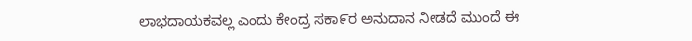ಲಾಭದಾಯಕವಲ್ಲ ಎಂದು ಕೇಂದ್ರ ಸಕಾ೯ರ ಅನುದಾನ ನೀಡದೆ ಮುಂದೆ ಈ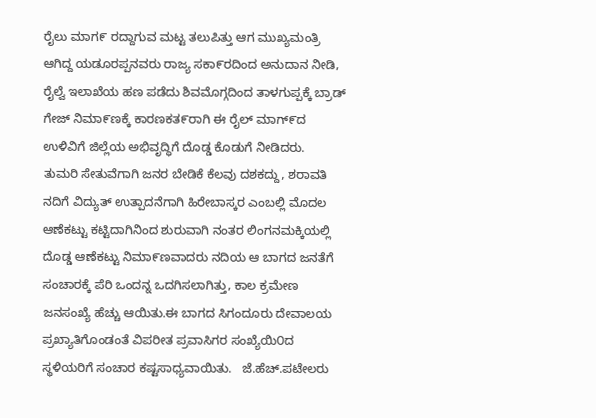ರೈಲು ಮಾಗ೯ ರದ್ದಾಗುವ ಮಟ್ಟ ತಲುಪಿತ್ತು ಆಗ ಮುಖ್ಯಮಂತ್ರಿ ಆಗಿದ್ದ ಯಡೂರಪ್ಪನವರು ರಾಜ್ಯ ಸಕಾ೯ರದಿಂದ ಅನುದಾನ ನೀಡಿ, ರೈಲ್ವೆ ಇಲಾಖೆಯ ಹಣ ಪಡೆದು ಶಿವಮೊಗ್ಗದಿಂದ ತಾಳಗುಪ್ಪಕ್ಕೆ ಬ್ರಾಡ್ ಗೇಜ್ ನಿಮಾ೯ಣಕ್ಕೆ ಕಾರಣಕತ೯ರಾಗಿ ಈ ರೈಲ್ ಮಾಗ್೯ದ ಉಳಿವಿಗೆ ಜಿಲ್ಲೆಯ ಅಭಿವೃದ್ಧಿಗೆ ದೊಡ್ಡ ಕೊಡುಗೆ ನೀಡಿದರು.    ತುಮರಿ ಸೇತುವೆಗಾಗಿ ಜನರ ಬೇಡಿಕೆ ಕೆಲವು ದಶಕದ್ದು, ಶರಾವತಿ ನದಿಗೆ ವಿದ್ಯುತ್ ಉತ್ಪಾದನೆಗಾಗಿ ಹಿರೇಬಾಸ್ಕರ ಎಂಬಲ್ಲಿ ಮೊದಲ ಆಣೆಕಟ್ಟು ಕಟ್ಟಿದಾಗಿನಿಂದ ಶುರುವಾಗಿ ನಂತರ ಲಿಂಗನಮಕ್ಕಿಯಲ್ಲಿ ದೊಡ್ಡ ಆಣೆಕಟ್ಟು ನಿಮಾ೯ಣವಾದರು ನದಿಯ ಆ ಬಾಗದ ಜನತೆಗೆ ಸಂಚಾರಕ್ಕೆ ಪೆರಿ ಒಂದನ್ನ ಒದಗಿಸಲಾಗಿತ್ತು, ಕಾಲ ಕ್ರಮೇಣ ಜನಸಂಖ್ಯೆ ಹೆಚ್ಚು ಆಯಿತು.ಈ ಬಾಗದ ಸಿಗಂದೂರು ದೇವಾಲಯ ಪ್ರಖ್ಯಾತಿಗೊಂಡಂತೆ ವಿಪರೀತ ಪ್ರವಾಸಿಗರ ಸಂಖ್ಯೆಯಿ೦ದ ಸ್ಥಳಿಯರಿಗೆ ಸಂಚಾರ ಕಷ್ಟಸಾಧ್ಯವಾಯಿತು.   ಜೆ.ಹೆಚ್.ಪಟೇಲರು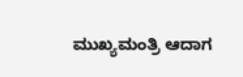ಮುಖ್ಯಮಂತ್ರಿ ಆದಾಗ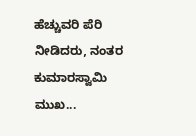ಹೆಚ್ಚುವರಿ ಪೆರಿ ನೀಡಿದರು, ನಂತರ ಕುಮಾರಸ್ವಾಮಿ ಮುಖ...